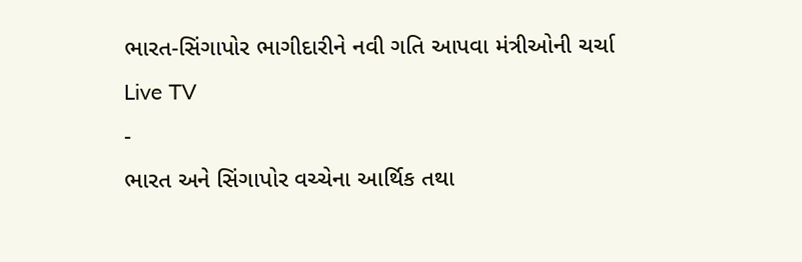ભારત-સિંગાપોર ભાગીદારીને નવી ગતિ આપવા મંત્રીઓની ચર્ચા
Live TV
-
ભારત અને સિંગાપોર વચ્ચેના આર્થિક તથા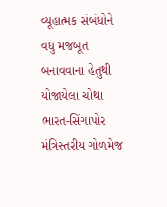વ્યૂહાત્મક સંબંધોને વધુ મજબૂત બનાવવાના હેતુથી યોજાયેલા ચોથા ભારત-સિંગાપોર મંત્રિસ્તરીય ગોળમેજ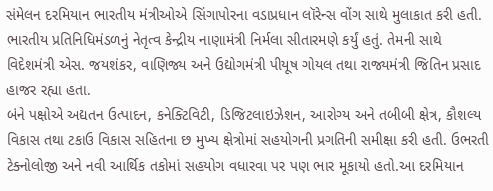સંમેલન દરમિયાન ભારતીય મંત્રીઓએ સિંગાપોરના વડાપ્રધાન લૉરેન્સ વોંગ સાથે મુલાકાત કરી હતી.
ભારતીય પ્રતિનિધિમંડળનું નેતૃત્વ કેન્દ્રીય નાણામંત્રી નિર્મલા સીતારમણે કર્યું હતું. તેમની સાથે વિદેશમંત્રી એસ. જયશંકર, વાણિજ્ય અને ઉદ્યોગમંત્રી પીયૂષ ગોયલ તથા રાજ્યમંત્રી જિતિન પ્રસાદ હાજર રહ્યા હતા.
બંને પક્ષોએ અદ્યતન ઉત્પાદન, કનેક્ટિવિટી, ડિજિટલાઇઝેશન, આરોગ્ય અને તબીબી ક્ષેત્ર, કૌશલ્ય વિકાસ તથા ટકાઉ વિકાસ સહિતના છ મુખ્ય ક્ષેત્રોમાં સહયોગની પ્રગતિની સમીક્ષા કરી હતી. ઉભરતી ટેક્નોલોજી અને નવી આર્થિક તકોમાં સહયોગ વધારવા પર પણ ભાર મૂકાયો હતો.આ દરમિયાન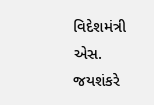વિદેશમંત્રી એસ. જયશંકરે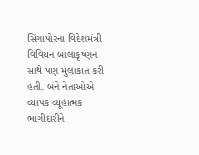સિંગાપોરના વિદેશમંત્રી વિવિયન બાલાકૃષ્ણન સાથે પણ મુલાકાત કરી હતી. બંને નેતાઓએ વ્યાપક વ્યૂહાત્મક ભાગીદારીને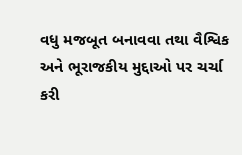વધુ મજબૂત બનાવવા તથા વૈશ્વિક અને ભૂરાજકીય મુદ્દાઓ પર ચર્ચા કરી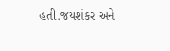હતી.જયશંકર અને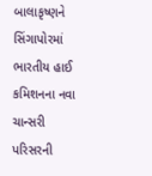બાલાકૃષ્ણને સિંગાપોરમાં ભારતીય હાઈ કમિશનના નવા ચાન્સરી પરિસરની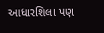આધારશિલા પણ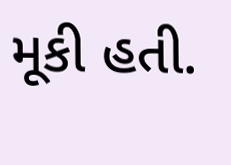મૂકી હતી.